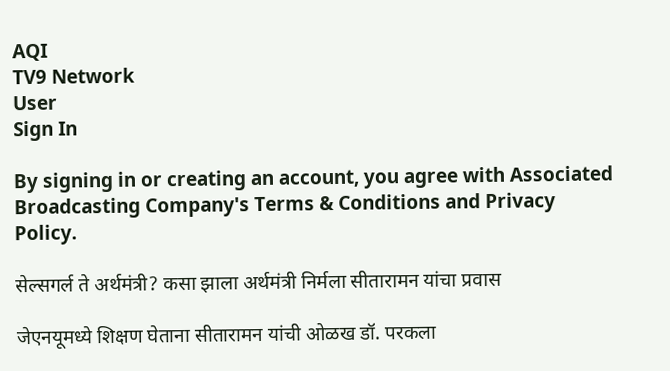AQI
TV9 Network
User
Sign In

By signing in or creating an account, you agree with Associated Broadcasting Company's Terms & Conditions and Privacy Policy.

सेल्सगर्ल ते अर्थमंत्री? कसा झाला अर्थमंत्री निर्मला सीतारामन यांचा प्रवास

जेएनयूमध्ये शिक्षण घेताना सीतारामन यांची ओळख डॉ. परकला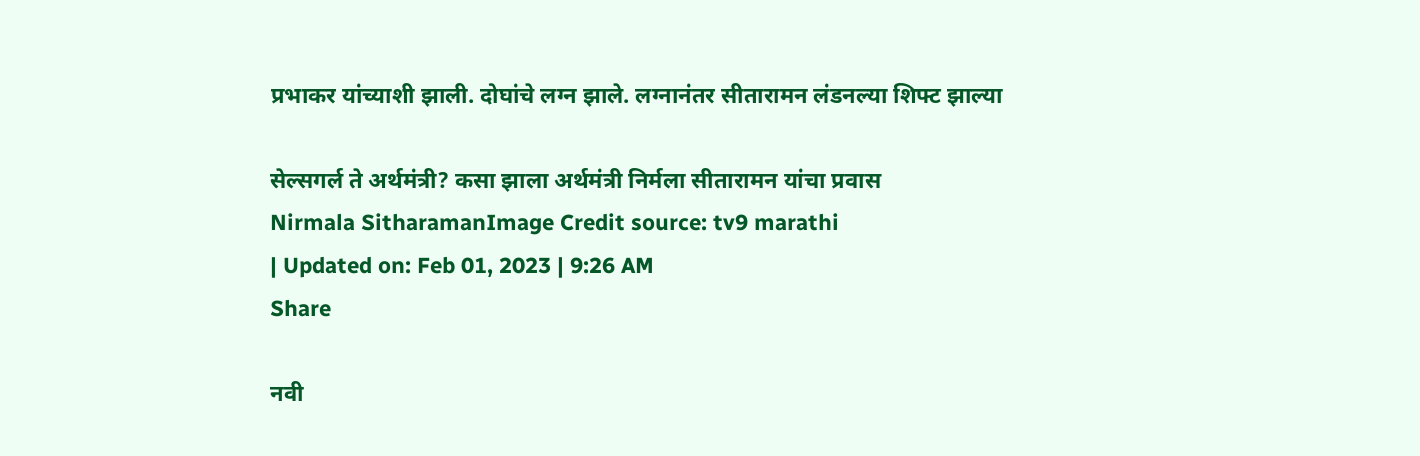प्रभाकर यांच्याशी झाली. दोघांचे लग्न झाले. लग्नानंतर सीतारामन लंडनल्या शिफ्ट झाल्या

सेल्सगर्ल ते अर्थमंत्री? कसा झाला अर्थमंत्री निर्मला सीतारामन यांचा प्रवास
Nirmala SitharamanImage Credit source: tv9 marathi
| Updated on: Feb 01, 2023 | 9:26 AM
Share

नवी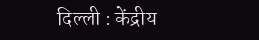दिल्ली : केंद्रीय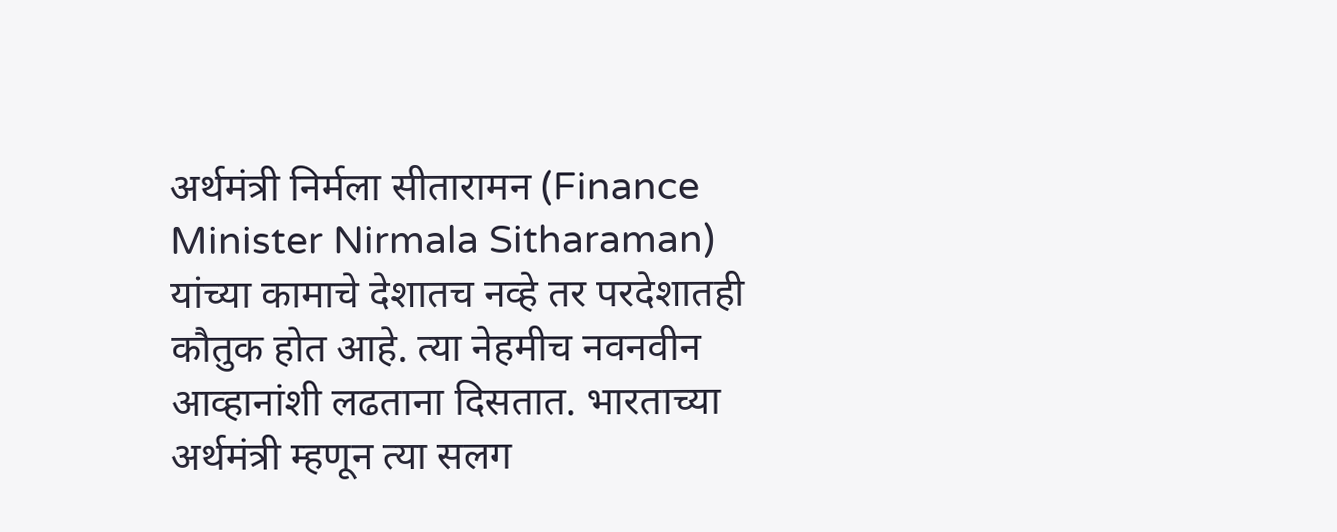अर्थमंत्री निर्मला सीतारामन (Finance Minister Nirmala Sitharaman) यांच्या कामाचे देशातच नव्हे तर परदेशातही कौतुक होत आहे. त्या नेहमीच नवनवीन आव्हानांशी लढताना दिसतात. भारताच्या अर्थमंत्री म्हणून त्या सलग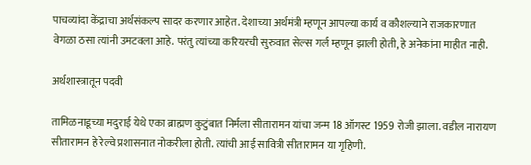पाचव्यांदा केंद्राचा अर्थसंकल्प सादर करणार आहेत. देशाच्या अर्थमंत्री म्हणून आपल्या कार्य व कौशल्याने राजकारणात वेगळा ठसा त्यांनी उमटवला आहे. परंतु त्यांच्या करियरची सुरुवात सेल्स गर्ल म्हणून झाली होती, हे अनेकांना माहीत नाही.

अर्थशास्त्रातून पदवी

तामिळनाडूच्या मदुराई येथे एका ब्राह्मण कुटुंबात निर्मला सीतारामन यांचा जन्म 18 ऑगस्ट 1959 रोजी झाला. वडील नारायण सीतारामन हे रेल्वे प्रशासनात नोकरीला होती. त्यांची आई सावित्री सीतारामन या गृहिणी.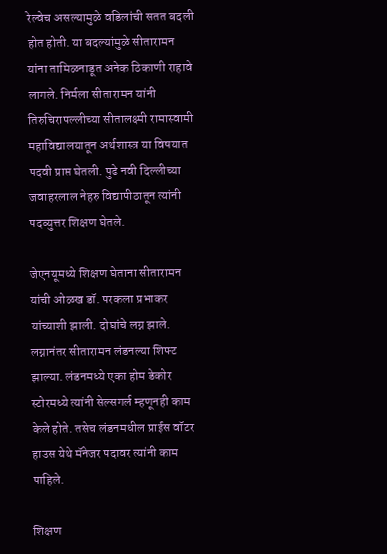रेल्वेच असल्यामुळे वडिलांची सतत बदली होत होती. या बदल्यांमुळे सीतारामन यांना तामिळनाडूत अनेक ठिकाणी राहावे लागले. निर्मला सीतारामन यांनी तिरुचिरापल्लीच्या सीतालक्ष्मी रामास्वामी महाविद्यालयातून अर्थशास्त्र या विषयात पदवी प्राप्त घेतली. पुढे नवी दिल्लीच्या जवाहरलाल नेहरु विद्यापीठातून त्यांनी पदव्युत्तर शिक्षण घेतले.

जेएनयूमध्ये शिक्षण घेताना सीतारामन यांची ओळख डॉ. परकला प्रभाकर यांच्याशी झाली. दोघांचे लग्न झाले. लग्नानंतर सीतारामन लंडनल्या शिफ्ट झाल्या. लंडनमध्ये एका होम डेकोर स्टोरमध्ये त्यांनी सेल्सगर्ल म्हणूनही काम केले होते. तसेच लंडनमधील प्राईस वॉटर हाउस येथे मॅनेजर पदावर त्यांनी काम पाहिले.

शिक्षण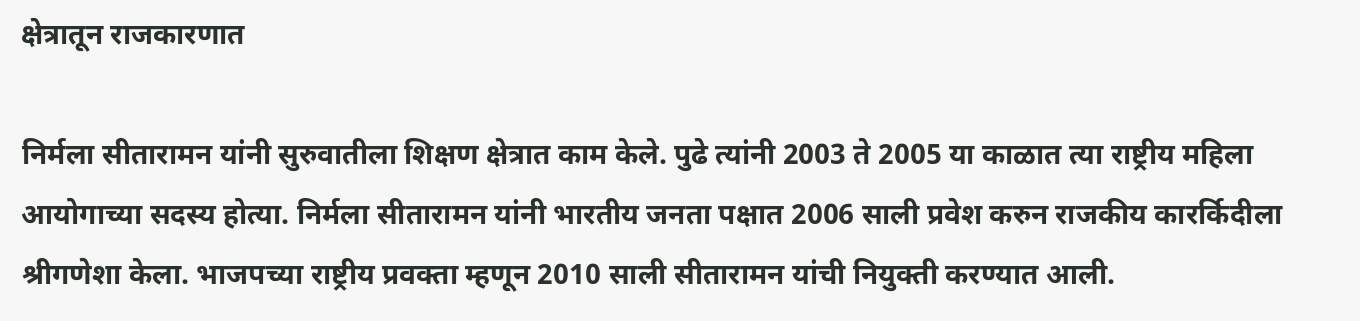क्षेत्रातून राजकारणात

निर्मला सीतारामन यांनी सुरुवातीला शिक्षण क्षेत्रात काम केले. पुढे त्यांनी 2003 ते 2005 या काळात त्या राष्ट्रीय महिला आयोगाच्या सदस्य होत्या. निर्मला सीतारामन यांनी भारतीय जनता पक्षात 2006 साली प्रवेश करुन राजकीय कारर्किदीला श्रीगणेशा केला. भाजपच्या राष्ट्रीय प्रवक्ता म्हणून 2010 साली सीतारामन यांची नियुक्ती करण्यात आली.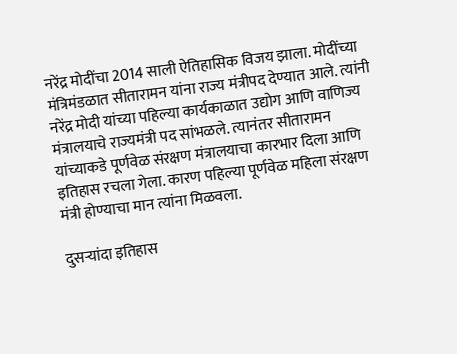नरेंद्र मोदींचा 2014 साली ऐतिहासिक विजय झाला. मोदींच्या मंत्रिमंडळात सीतारामन यांना राज्य मंत्रीपद देण्यात आले. त्यांनी नरेंद्र मोदी यांच्या पहिल्या कार्यकाळात उद्योग आणि वाणिज्य मंत्रालयाचे राज्यमंत्री पद सांभळले. त्यानंतर सीतारामन यांच्याकडे पूर्णवेळ संरक्षण मंत्रालयाचा कारभार दिला आणि इतिहास रचला गेला. कारण पहिल्या पूर्णवेळ महिला संरक्षण मंत्री होण्याचा मान त्यांना मिळवला.

दुसऱ्यांदा इतिहास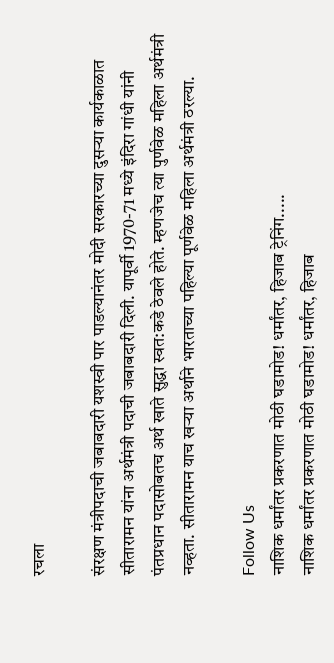रचला

संरक्षण मंत्रीपदाची जबाबदारी यशस्वी पार पाडल्यानंतर मोदी सरकारच्या दुसऱ्या कार्यकाळात सीतारामन यांना अर्थमंत्री पदाची जबाबदारी दिली. यापूर्वी 1970-71 मध्ये इंदिरा गांधी यांनी पंतप्रधान पदासोबतच अर्थ खाते सुद्धा स्वत:कडे ठेवले होते. म्हणजेच त्या पुर्णवेळ महिला अर्थमंत्री नव्हता. सीतारामन याच खऱ्या अर्थाने भारताच्या पहिल्या पूर्णवेळ महिला अर्थमंत्री ठरल्या.

Follow Us
नाशिक धर्मांतर प्रकरणात मोठी घडामोड! धर्मांतर, हिजाब ट्रेनिंग.....
नाशिक धर्मांतर प्रकरणात मोठी घडामोड! धर्मांतर, हिजाब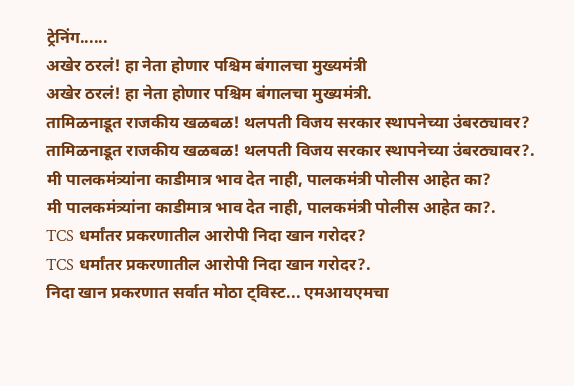ट्रेनिंग......
अखेर ठरलं! हा नेता होणार पश्चिम बंगालचा मुख्यमंत्री
अखेर ठरलं! हा नेता होणार पश्चिम बंगालचा मुख्यमंत्री.
तामिळनाडूत राजकीय खळबळ! थलपती विजय सरकार स्थापनेच्या उंबरठ्यावर?
तामिळनाडूत राजकीय खळबळ! थलपती विजय सरकार स्थापनेच्या उंबरठ्यावर?.
मी पालकमंत्र्यांना काडीमात्र भाव देत नाही, पालकमंत्री पोलीस आहेत का?
मी पालकमंत्र्यांना काडीमात्र भाव देत नाही, पालकमंत्री पोलीस आहेत का?.
TCS धर्मांतर प्रकरणातील आरोपी निदा खान गरोदर?
TCS धर्मांतर प्रकरणातील आरोपी निदा खान गरोदर?.
निदा खान प्रकरणात सर्वात मोठा ट्विस्ट... एमआयएमचा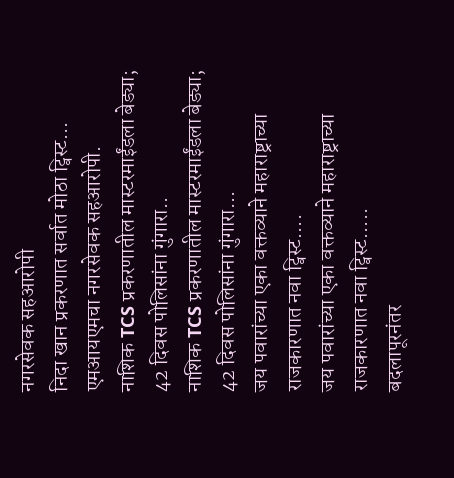नगरसेवक सहआरोपी
निदा खान प्रकरणात सर्वात मोठा ट्विस्ट... एमआयएमचा नगरसेवक सहआरोपी.
नाशिक TCS प्रकरणातील मास्टरमाईंडला बेड्या; 42 दिवस पोलिसांना गुंगारा..
नाशिक TCS प्रकरणातील मास्टरमाईंडला बेड्या; 42 दिवस पोलिसांना गुंगारा...
जय पवारांच्या एका वक्तव्याने महाराष्ट्राच्या राजकारणात नवा ट्विस्ट....
जय पवारांच्या एका वक्तव्याने महाराष्ट्राच्या राजकारणात नवा ट्विस्ट.....
बदलापूरनंतर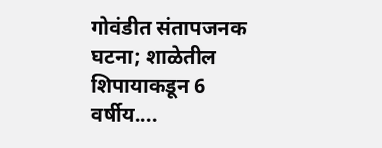गोवंडीत संतापजनक घटना; शाळेतील शिपायाकडून 6 वर्षीय....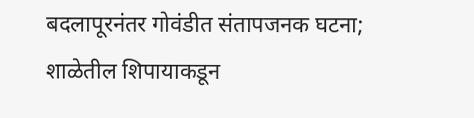बदलापूरनंतर गोवंडीत संतापजनक घटना; शाळेतील शिपायाकडून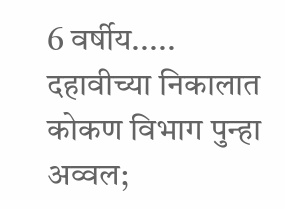6 वर्षीय.....
दहावीच्या निकालात कोकण विभाग पुन्हा अव्वल;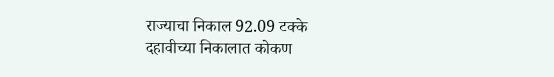राज्याचा निकाल 92.09 टक्के
दहावीच्या निकालात कोकण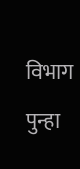विभाग पुन्हा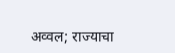अव्वल; राज्याचा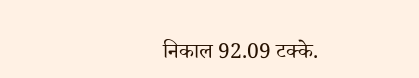निकाल 92.09 टक्के.